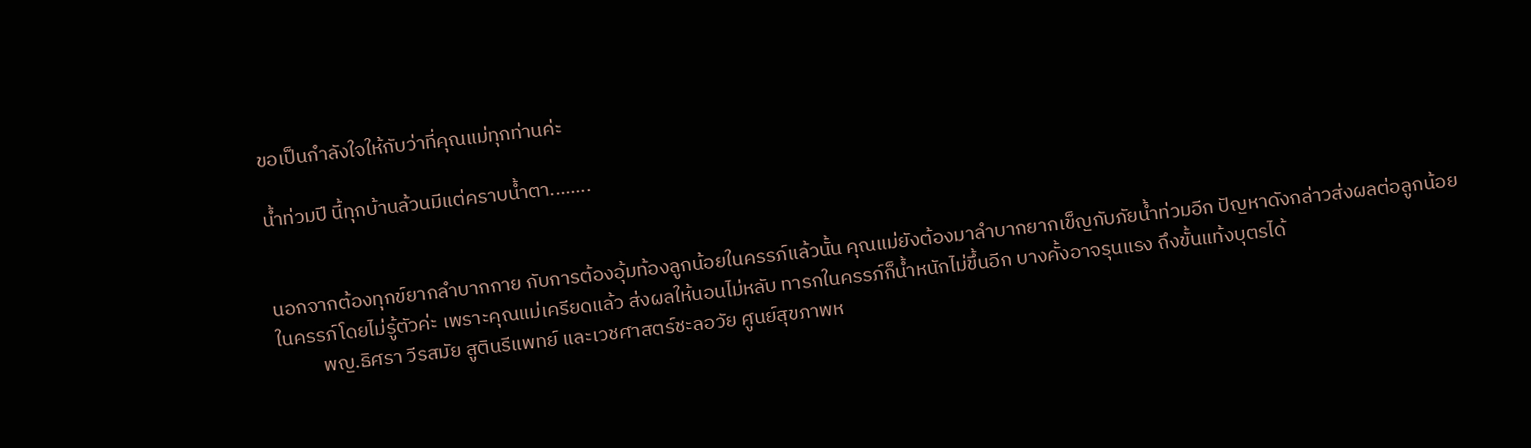ขอเป็นกำลังใจให้กับว่าที่คุณแม่ทุกท่านค่ะ

น้ำท่วมปี นี้ทุกบ้านล้วนมีแต่คราบน้ำตา........


นอกจากต้องทุกข์ยากลำบากกาย กับการต้องอุ้มท้องลูกน้อยในครรภ์แล้วนั้น คุณแม่ยังต้องมาลำบากยากเข็ญกับภัยน้ำท่วมอีก ปัญหาดังกล่าวส่งผลต่อลูกน้อยในครรภ์โดยไม่รู้ตัวค่ะ เพราะคุณแม่เครียดแล้ว ส่งผลให้นอนไม่หลับ ทารกในครรภ์ก็น้ำหนักไม่ขึ้นอีก บางคั้งอาจรุนแรง ถึงขั้นแท้งบุตรได้
          พญ.ธิศรา วีรสมัย สูตินรีแพทย์ และเวชศาสตร์ชะลอวัย ศูนย์สุขภาพห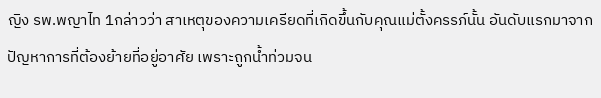ญิง รพ.พญาไท 1กล่าวว่า สาเหตุของความเครียดที่เกิดขึ้นกับคุณแม่ตั้งครรภ์นั้น อันดับแรกมาจากปัญหาการที่ต้องย้ายที่อยู่อาศัย เพราะถูกน้ำท่วมจน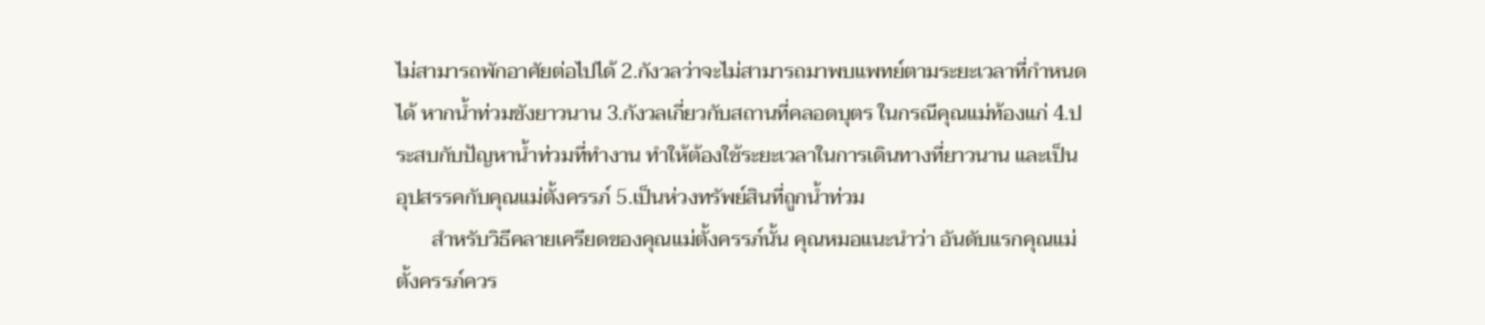ไม่สามารถพักอาศัยต่อไปได้ 2.กังวลว่าจะไม่สามารถมาพบแพทย์ตามระยะเวลาที่กำหนดได้ หากน้ำท่วมขังยาวนาน 3.กังวลเกี่ยวกับสถานที่คลอดบุตร ในกรณีคุณแม่ท้องแก่ 4.ประสบกับปัญหาน้ำท่วมที่ทำงาน ทำให้ต้องใช้ระยะเวลาในการเดินทางที่ยาวนาน และเป็นอุปสรรคกับคุณแม่ตั้งครรภ์ 5.เป็นห่วงทรัพย์สินที่ถูกน้ำท่วม
       สำหรับวิธีคลายเครียดของคุณแม่ตั้งครรภ์นั้น คุณหมอแนะนำว่า อันดับแรกคุณแม่ตั้งครรภ์ควร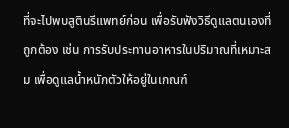ที่จะไปพบสูตินรีแพทย์ก่อน เพื่อรับฟังวิธีดูแลตนเองที่ถูกต้อง เช่น การรับประทานอาหารในปริมาณที่เหมาะสม เพื่อดูแลน้ำหนักตัวให้อยู่ในเกณฑ์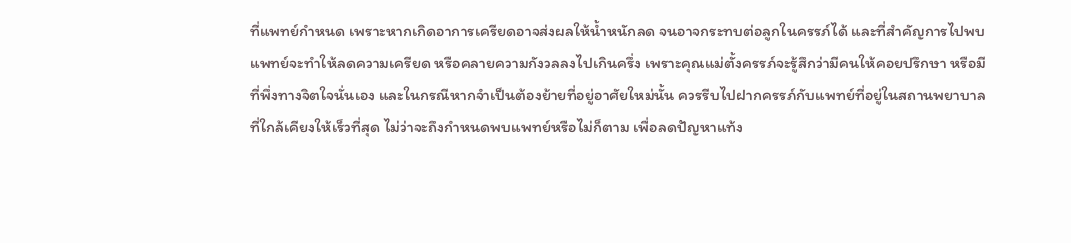ที่แพทย์กำหนด เพราะหากเกิดอาการเครียดอาจส่งผลให้น้ำหนักลด จนอาจกระทบต่อลูกในครรภ์ได้ และที่สำคัญการไปพบแพทย์จะทำให้ลดความเครียด หรือคลายความกังวลลงไปเกินครึ่ง เพราะคุณแม่ตั้งครรภ์จะรู้สึกว่ามีคนให้คอยปรึกษา หรือมีที่พึ่งทางจิตใจนั่นเอง และในกรณีหากจำเป็นต้องย้ายที่อยู่อาศัยใหม่นั้น ควรรีบไปฝากครรภ์กับแพทย์ที่อยู่ในสถานพยาบาลที่ใกล้เคียงให้เร็วที่สุด ไม่ว่าจะถึงกำหนดพบแพทย์หรือไม่ก็ตาม เพื่อลดปัญหาแท้ง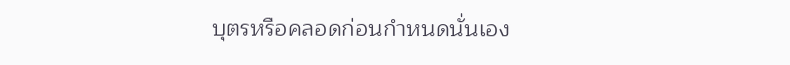บุตรหรือคลอดก่อนกำหนดนั่นเอง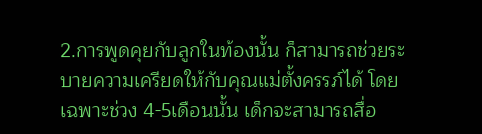2.การพูดคุยกับลูกในท้องนั้น ก็สามารถช่วยระบายความเครียดให้กับคุณแม่ตั้งครรภ์ได้ โดยเฉพาะช่วง 4-5เดือนนั้น เด็กจะสามารถสื่อ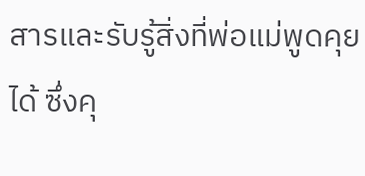สารและรับรู้สิ่งที่พ่อแม่พูดคุยได้ ซึ่งคุ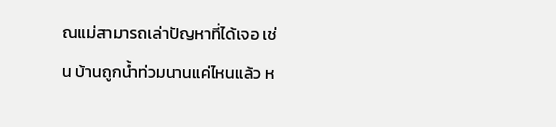ณแม่สามารถเล่าปัญหาที่ได้เจอ เช่น บ้านถูกน้ำท่วมนานแค่ไหนแล้ว ห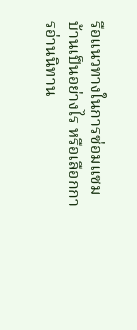รือแนวทางในการซ่อมแซมบ้านเป็นอย่างไร หรือเลือกการอ่านนิทาน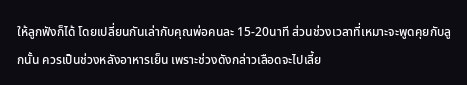ให้ลูกฟังก็ได้ โดยเปลี่ยนกันเล่ากับคุณพ่อคนละ 15-20นาที ส่วนช่วงเวลาที่เหมาะจะพูดคุยกับลูกนั้น ควรเป็นช่วงหลังอาหารเย็น เพราะช่วงดังกล่าวเลือดจะไปเลี้ย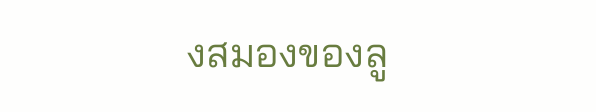งสมองของลู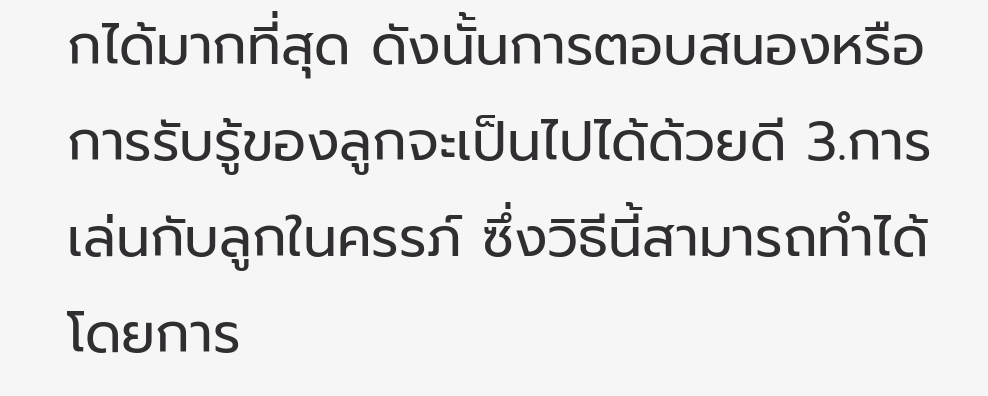กได้มากที่สุด ดังนั้นการตอบสนองหรือการรับรู้ของลูกจะเป็นไปได้ด้วยดี 3.การเล่นกับลูกในครรภ์ ซึ่งวิธีนี้สามารถทำได้โดยการ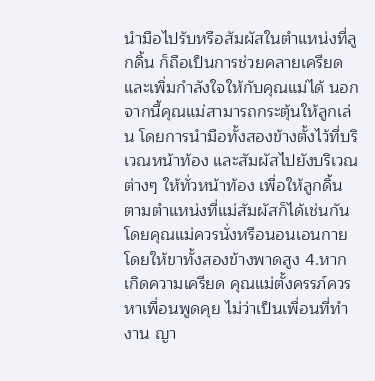นำมือไปรับหรือสัมผัสในตำแหน่งที่ลูกดิ้น ก็ถือเป็นการช่วยคลายเครียดและเพิ่มกำลังใจให้กับคุณแม่ได้ นอกจากนี้คุณแม่สามารถกระตุ้นให้ลูกเล่น โดยการนำมือทั้งสองข้างตั้งไว้ที่บริเวณหน้าท้อง และสัมผัสไปยังบริเวณต่างๆ ให้ทั่วหน้าท้อง เพื่อให้ลูกดิ้นตามตำแหน่งที่แม่สัมผัสก็ได้เช่นกัน โดยคุณแม่ควรนั่งหรือนอนเอนกาย โดยให้ขาทั้งสองข้างพาดสูง 4.หากเกิดความเครียด คุณแม่ตั้งครรภ์ควรหาเพื่อนพูดคุย ไม่ว่าเป็นเพื่อนที่ทำงาน ญา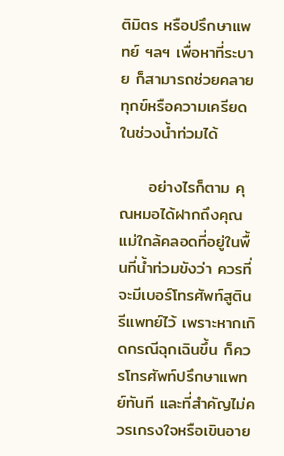ติมิตร หรือปรึกษาแพทย์ ฯลฯ เพื่อหาที่ระบาย ก็สามารถช่วยคลายทุกข์หรือความเครียดในช่วงน้ำท่วมได้

     อย่างไรก็ตาม คุณหมอได้ฝากถึงคุณแม่ใกล้คลอดที่อยู่ในพื้นที่น้ำท่วมขังว่า ควรที่จะมีเบอร์โทรศัพท์สูตินรีแพทย์ไว้ เพราะหากเกิดกรณีฉุกเฉินขึ้น ก็ควรโทรศัพท์ปรึกษาแพทย์ทันที และที่สำคัญไม่ควรเกรงใจหรือเขินอาย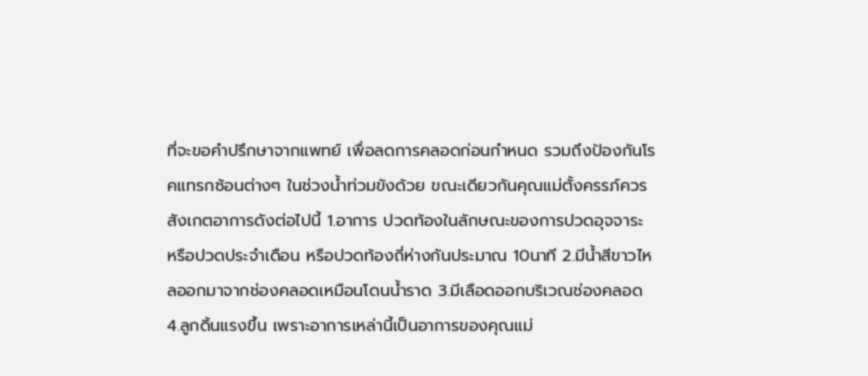ที่จะขอคำปรึกษาจากแพทย์ เพื่อลดการคลอดก่อนกำหนด รวมถึงป้องกันโรคแทรกซ้อนต่างๆ ในช่วงน้ำท่วมขังด้วย ขณะเดียวกันคุณแม่ตั้งครรภ์ควรสังเกตอาการดังต่อไปนี้ 1.อาการ ปวดท้องในลักษณะของการปวดอุจจาระ หรือปวดประจำเดือน หรือปวดท้องถี่ห่างกันประมาณ 10นาที 2.มีน้ำสีขาวไหลออกมาจากช่องคลอดเหมือนโดนน้ำราด 3.มีเลือดออกบริเวณช่องคลอด 4.ลูกดิ้นแรงขึ้น เพราะอาการเหล่านี้เป็นอาการของคุณแม่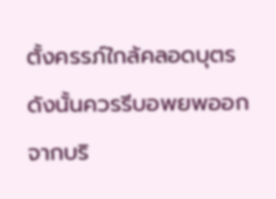ตั้งครรภ์ใกล้คลอดบุตร ดังนั้นควรรีบอพยพออกจากบริ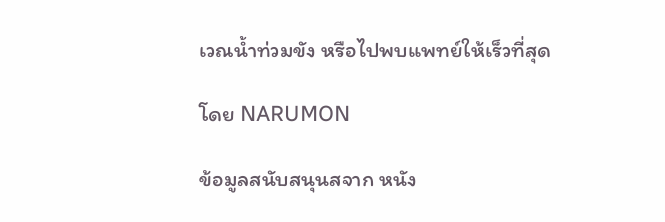เวณน้ำท่วมขัง หรือไปพบแพทย์ให้เร็วที่สุด

โดย NARUMON

ข้อมูลสนับสนุนสจาก หนัง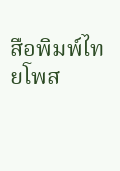สือพิมพ์ไทยโพส